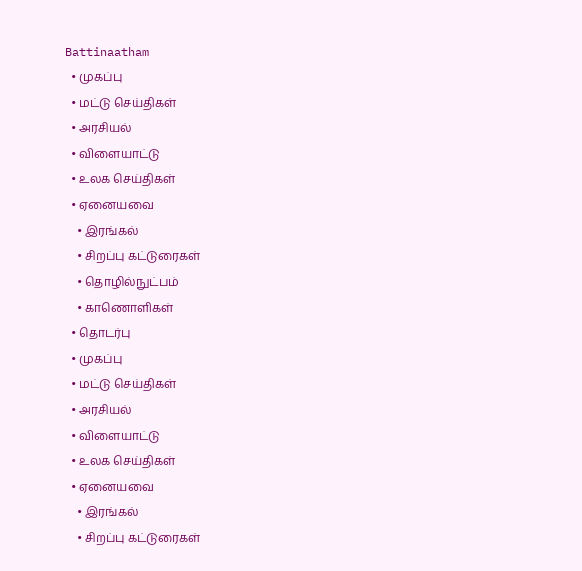Battinaatham
  • முகப்பு
  • மட்டு செய்திகள்
  • அரசியல்
  • விளையாட்டு
  • உலக செய்திகள்
  • ஏனையவை
    • இரங்கல்
    • சிறப்பு கட்டுரைகள்
    • தொழில்நுட்பம்
    • காணொளிகள்
  • தொடர்பு
  • முகப்பு
  • மட்டு செய்திகள்
  • அரசியல்
  • விளையாட்டு
  • உலக செய்திகள்
  • ஏனையவை
    • இரங்கல்
    • சிறப்பு கட்டுரைகள்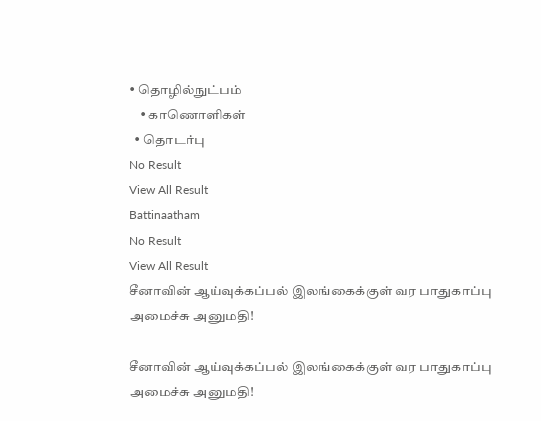• தொழில்நுட்பம்
    • காணொளிகள்
  • தொடர்பு
No Result
View All Result
Battinaatham
No Result
View All Result
சீனாவின் ஆய்வுக்கப்பல் இலங்கைக்குள் வர பாதுகாப்பு அமைச்சு அனுமதி!

சீனாவின் ஆய்வுக்கப்பல் இலங்கைக்குள் வர பாதுகாப்பு அமைச்சு அனுமதி!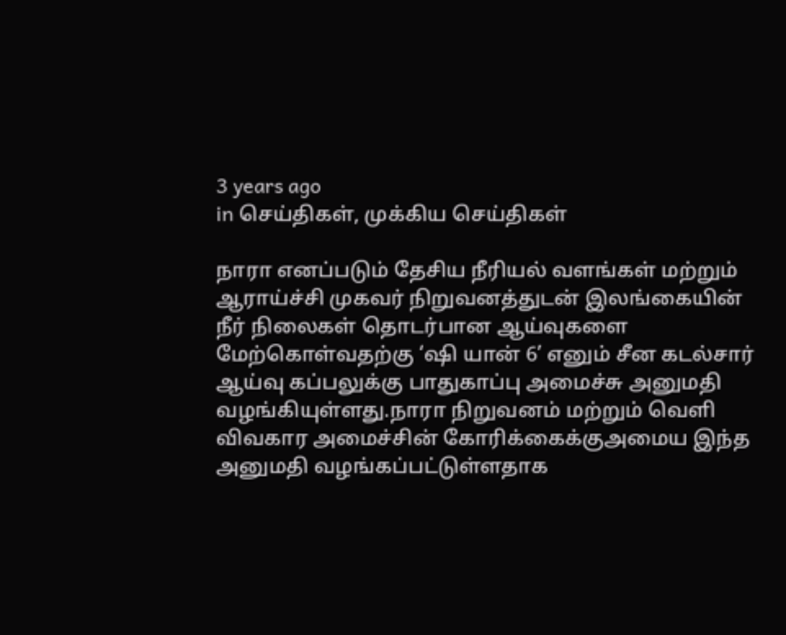3 years ago
in செய்திகள், முக்கிய செய்திகள்

நாரா எனப்படும் தேசிய நீரியல் வளங்கள் மற்றும் ஆராய்ச்சி முகவர் நிறுவனத்துடன் இலங்கையின் நீர் நிலைகள் தொடர்பான ஆய்வுகளை மேற்கொள்வதற்கு ‘ஷி யான் 6’ எனும் சீன கடல்சார்
ஆய்வு கப்பலுக்கு பாதுகாப்பு அமைச்சு அனுமதி வழங்கியுள்ளது.நாரா நிறுவனம் மற்றும் வெளி
விவகார அமைச்சின் கோரிக்கைக்குஅமைய இந்த அனுமதி வழங்கப்பட்டுள்ளதாக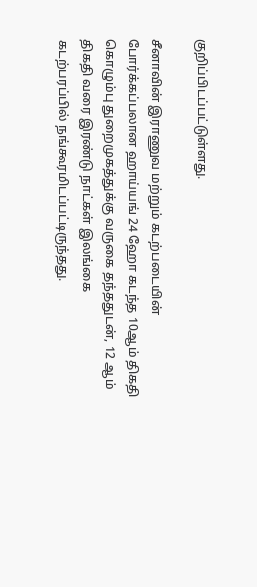குறிப்பிடப்பட்டுள்ளது.

சீனாவின் இராணுவ மற்றும் கடற்படையின் போர்க்கப்பலான ஹாய்யங் 24 ஹோ கடந்த 10ஆம் திகதி
கொழும்பு துறைமுகத்துக்கு வருகை தந்ததுடன், 12 ஆம் திகதி வரை இரண்டு நாட்கள் இலங்கை
கடற்பரப்பில் நங்கூரமிடப்பட்டிருந்தது.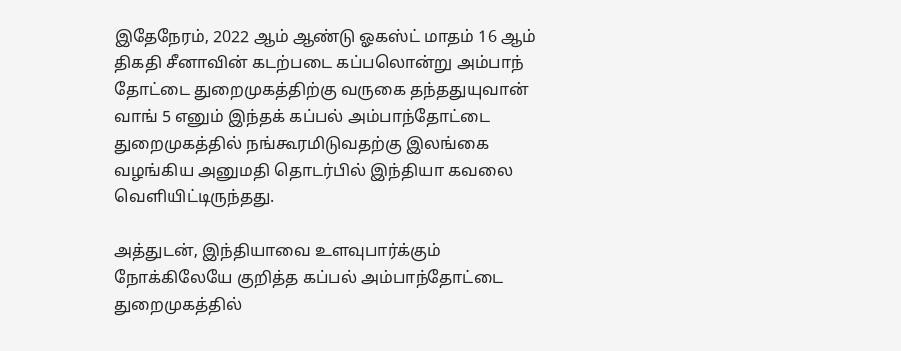இதேநேரம், 2022 ஆம் ஆண்டு ஓகஸ்ட் மாதம் 16 ஆம் திகதி சீனாவின் கடற்படை கப்பலொன்று அம்பாந்
தோட்டை துறைமுகத்திற்கு வருகை தந்ததுயுவான் வாங் 5 எனும் இந்தக் கப்பல் அம்பாந்தோட்டை துறைமுகத்தில் நங்கூரமிடுவதற்கு இலங்கை வழங்கிய அனுமதி தொடர்பில் இந்தியா கவலை வெளியிட்டிருந்தது.

அத்துடன், இந்தியாவை உளவுபார்க்கும் நோக்கிலேயே குறித்த கப்பல் அம்பாந்தோட்டை துறைமுகத்தில்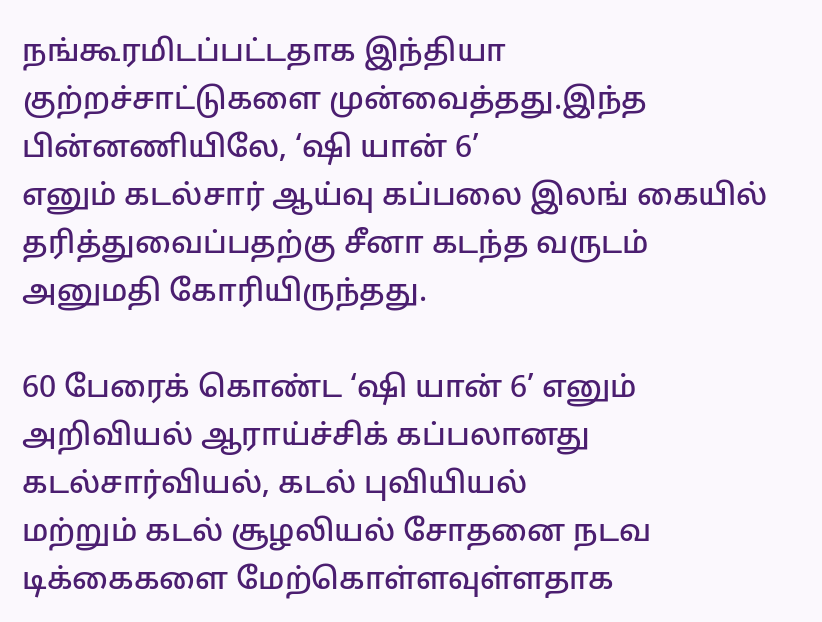நங்கூரமிடப்பட்டதாக இந்தியா குற்றச்சாட்டுகளை முன்வைத்தது.இந்த பின்னணியிலே, ‘ஷி யான் 6’
எனும் கடல்சார் ஆய்வு கப்பலை இலங் கையில் தரித்துவைப்பதற்கு சீனா கடந்த வருடம் அனுமதி கோரியிருந்தது.

60 பேரைக் கொண்ட ‘ஷி யான் 6’ எனும் அறிவியல் ஆராய்ச்சிக் கப்பலானது கடல்சார்வியல், கடல் புவியியல்
மற்றும் கடல் சூழலியல் சோதனை நடவ டிக்கைகளை மேற்கொள்ளவுள்ளதாக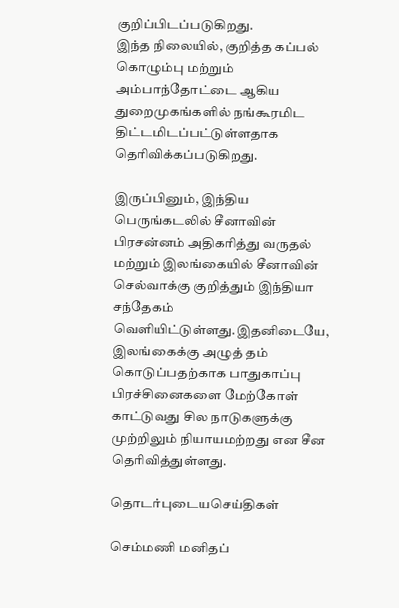குறிப்பிடப்படுகிறது.
இந்த நிலையில், குறித்த கப்பல் கொழும்பு மற்றும் அம்பாந்தோட்டை ஆகிய துறைமுகங்களில் நங்கூரமிட
திட்டமிடப்பட்டுள்ளதாக தெரிவிக்கப்படுகிறது.

இருப்பினும், இந்திய பெருங்கடலில் சீனாவின் பிரசன்னம் அதிகரித்து வருதல் மற்றும் இலங்கையில் சீனாவின் செல்வாக்கு குறித்தும் இந்தியா சந்தேகம் வெளியிட்டுள்ளது.இதனிடையே, இலங்கைக்கு அழுத் தம் கொடுப்பதற்காக பாதுகாப்பு பிரச்சினைகளை மேற்கோள் காட்டுவது சில நாடுகளுக்கு முற்றிலும் நியாயமற்றது என சீன தெரிவித்துள்ளது.

தொடர்புடையசெய்திகள்

செம்மணி மனிதப்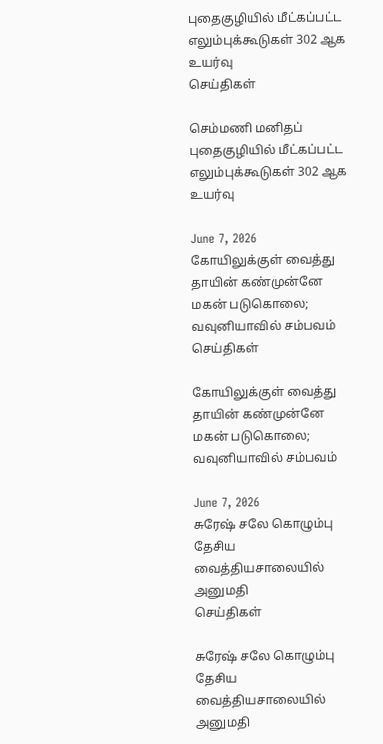புதைகுழியில் மீட்கப்பட்ட எலும்புக்கூடுகள் 302 ஆக உயர்வு
செய்திகள்

செம்மணி மனிதப் புதைகுழியில் மீட்கப்பட்ட எலும்புக்கூடுகள் 302 ஆக உயர்வு

June 7, 2026
கோயிலுக்குள் வைத்து தாயின் கண்முன்னே மகன் படுகொலை; வவுனியாவில் சம்பவம்
செய்திகள்

கோயிலுக்குள் வைத்து தாயின் கண்முன்னே மகன் படுகொலை; வவுனியாவில் சம்பவம்

June 7, 2026
சுரேஷ் சலே கொழும்பு தேசிய வைத்தியசாலையில் அனுமதி
செய்திகள்

சுரேஷ் சலே கொழும்பு தேசிய வைத்தியசாலையில் அனுமதி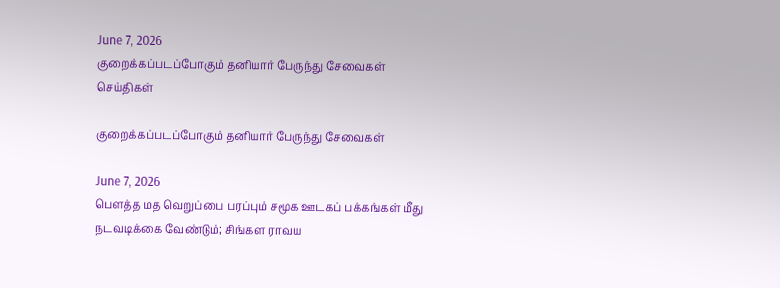June 7, 2026
குறைக்கப்படப்போகும் தனியார் பேருந்து சேவைகள்
செய்திகள்

குறைக்கப்படப்போகும் தனியார் பேருந்து சேவைகள்

June 7, 2026
பௌத்த மத வெறுப்பை பரப்பும் சமூக ஊடகப் பக்கங்கள் மீது நடவடிக்கை வேண்டும்; சிங்கள ராவய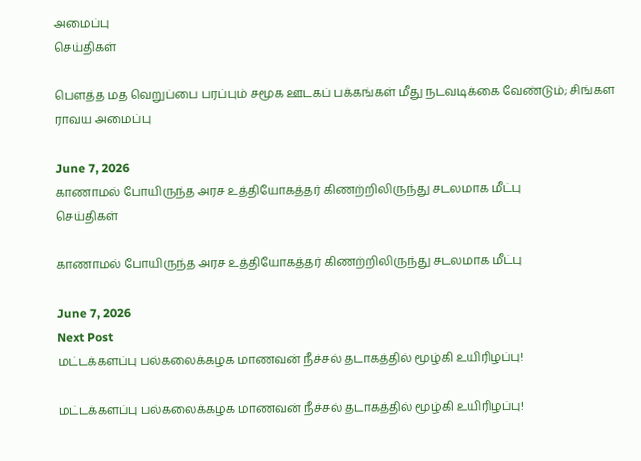அமைப்பு
செய்திகள்

பௌத்த மத வெறுப்பை பரப்பும் சமூக ஊடகப் பக்கங்கள் மீது நடவடிக்கை வேண்டும்; சிங்கள ராவய அமைப்பு

June 7, 2026
காணாமல் போயிருந்த அரச உத்தியோகத்தர் கிணற்றிலிருந்து சடலமாக மீட்பு
செய்திகள்

காணாமல் போயிருந்த அரச உத்தியோகத்தர் கிணற்றிலிருந்து சடலமாக மீட்பு

June 7, 2026
Next Post
மட்டக்களப்பு பல்கலைக்கழக மாணவன் நீச்சல் தடாகத்தில் மூழ்கி உயிரிழப்பு!

மட்டக்களப்பு பல்கலைக்கழக மாணவன் நீச்சல் தடாகத்தில் மூழ்கி உயிரிழப்பு!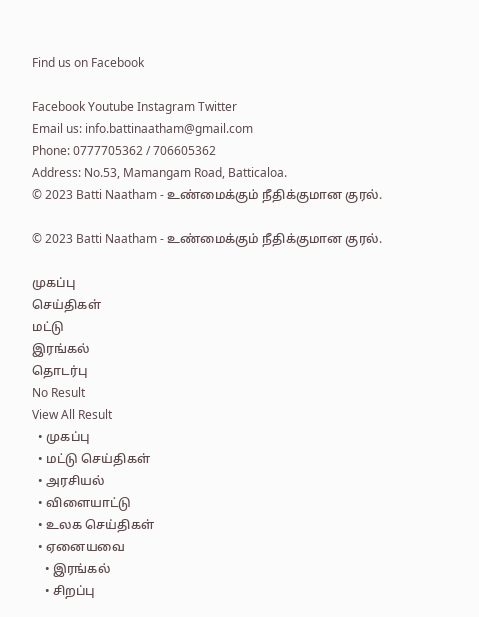Find us on Facebook

Facebook Youtube Instagram Twitter
Email us: info.battinaatham@gmail.com
Phone: 0777705362 / 706605362
Address: No.53, Mamangam Road, Batticaloa.
© 2023 Batti Naatham - உண்மைக்கும் நீதிக்குமான குரல்.

© 2023 Batti Naatham - உண்மைக்கும் நீதிக்குமான குரல்.

முகப்பு
செய்திகள்
மட்டு
இரங்கல்
தொடர்பு
No Result
View All Result
  • முகப்பு
  • மட்டு செய்திகள்
  • அரசியல்
  • விளையாட்டு
  • உலக செய்திகள்
  • ஏனையவை
    • இரங்கல்
    • சிறப்பு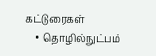கட்டுரைகள்
    • தொழில்நுட்பம்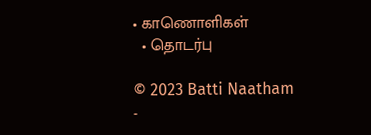• காணொளிகள்
  • தொடர்பு

© 2023 Batti Naatham -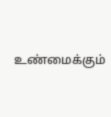உண்மைக்கும்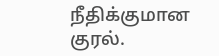நீதிக்குமான குரல்.